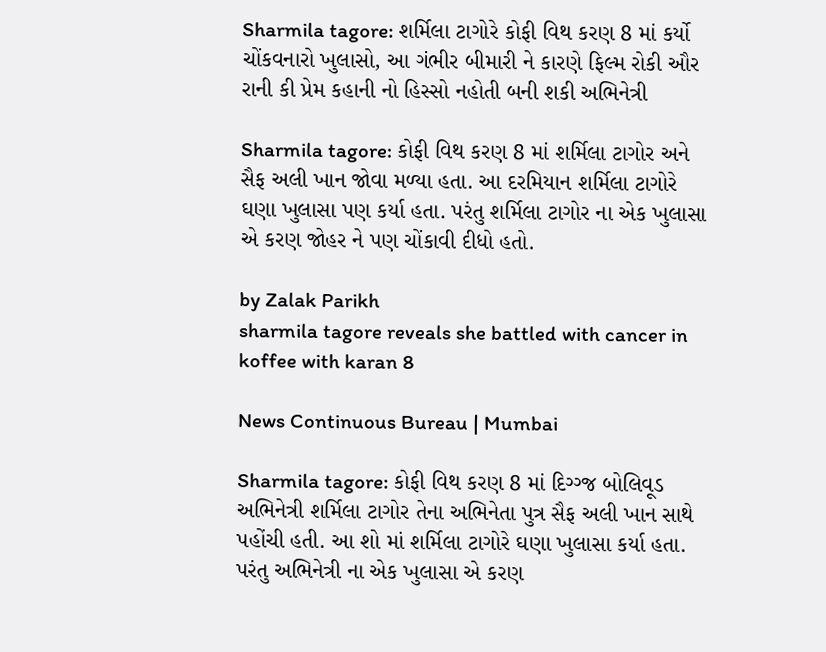Sharmila tagore: શર્મિલા ટાગોરે કોફી વિથ કરણ 8 માં કર્યો ચોંકવનારો ખુલાસો, આ ગંભીર બીમારી ને કારણે ફિલ્મ રોકી ઔર રાની કી પ્રેમ કહાની નો હિસ્સો નહોતી બની શકી અભિનેત્રી

Sharmila tagore: કોફી વિથ કરણ 8 માં શર્મિલા ટાગોર અને સૈફ અલી ખાન જોવા મળ્યા હતા. આ દરમિયાન શર્મિલા ટાગોરે ઘણા ખુલાસા પણ કર્યા હતા. પરંતુ શર્મિલા ટાગોર ના એક ખુલાસા એ કરણ જોહર ને પણ ચોંકાવી દીધો હતો.

by Zalak Parikh
sharmila tagore reveals she battled with cancer in koffee with karan 8

News Continuous Bureau | Mumbai

Sharmila tagore: કોફી વિથ કરણ 8 માં દિગ્ગ્જ બોલિવૂડ અભિનેત્રી શર્મિલા ટાગોર તેના અભિનેતા પુત્ર સૈફ અલી ખાન સાથે પહોંચી હતી. આ શો માં શર્મિલા ટાગોરે ઘણા ખુલાસા કર્યા હતા. પરંતુ અભિનેત્રી ના એક ખુલાસા એ કરણ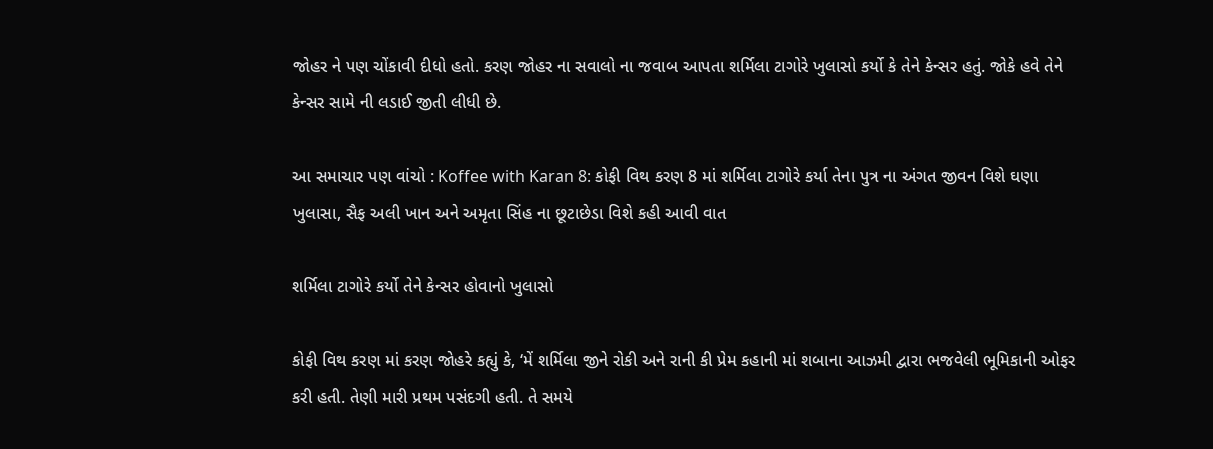જોહર ને પણ ચોંકાવી દીધો હતો. કરણ જોહર ના સવાલો ના જવાબ આપતા શર્મિલા ટાગોરે ખુલાસો કર્યો કે તેને કેન્સર હતું. જોકે હવે તેને કેન્સર સામે ની લડાઈ જીતી લીધી છે.

આ સમાચાર પણ વાંચો : Koffee with Karan 8: કોફી વિથ કરણ 8 માં શર્મિલા ટાગોરે કર્યા તેના પુત્ર ના અંગત જીવન વિશે ઘણા ખુલાસા, સૈફ અલી ખાન અને અમૃતા સિંહ ના છૂટાછેડા વિશે કહી આવી વાત

શર્મિલા ટાગોરે કર્યો તેને કેન્સર હોવાનો ખુલાસો

કોફી વિથ કરણ માં કરણ જોહરે કહ્યું કે, ‘મેં શર્મિલા જીને રોકી અને રાની કી પ્રેમ કહાની માં શબાના આઝમી દ્વારા ભજવેલી ભૂમિકાની ઓફર કરી હતી. તેણી મારી પ્રથમ પસંદગી હતી. તે સમયે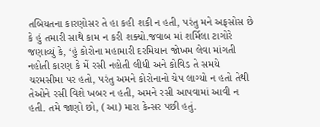તબિયતના કારણોસર તે હા કહી શકી ન હતી, પરંતુ મને અફસોસ છે કે હું તમારી સાથે કામ ન કરી શક્યો.જવાબ માં શર્મિલા ટાગોરે જણાવ્યું કે, ‘હું કોરોના મહામારી દરમિયાન જોખમ લેવા માંગતી નહોતી કારણ કે મેં રસી નહોતી લીધી અને કોવિડ તે સમયે  ચરમસીમા પર હતો, પરંતુ અમને કોરોનાનો ચેપ લાગ્યો ન હતો તેથી તેઓને રસી વિશે ખબર ન હતી, અમને રસી આપવામાં આવી ન હતી. તમે જાણો છો, (આ) મારા કેન્સર પછી હતું.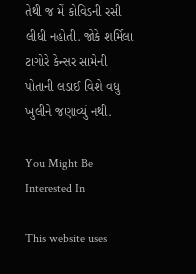તેથી જ મેં કોવિડની રસી લીધી નહોતી. જોકે શર્મિલા ટાગોરે કેન્સર સામેની પોતાની લડાઈ વિશે વધુ ખુલીને જણાવ્યું નથી.

You Might Be Interested In

This website uses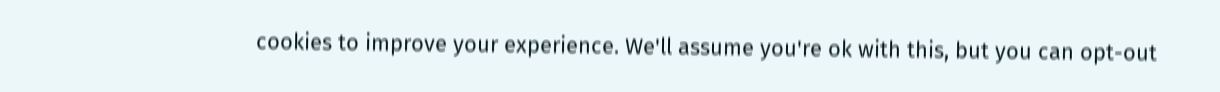cookies to improve your experience. We'll assume you're ok with this, but you can opt-out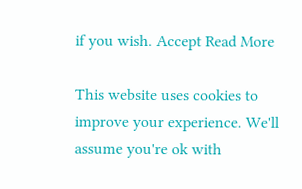if you wish. Accept Read More

This website uses cookies to improve your experience. We'll assume you're ok with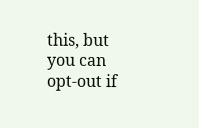this, but you can opt-out if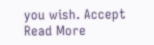you wish. Accept Read More